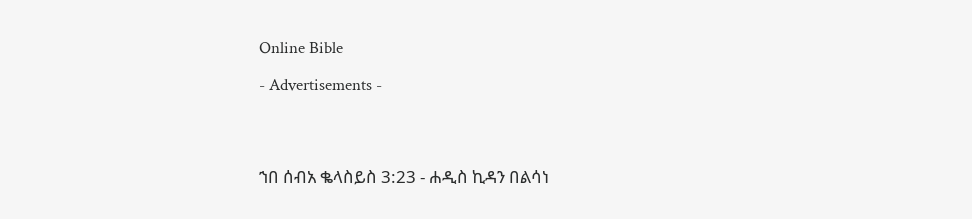Online Bible

- Advertisements -




ኀበ ሰብአ ቈላስይስ 3:23 - ሐዲስ ኪዳን በልሳነ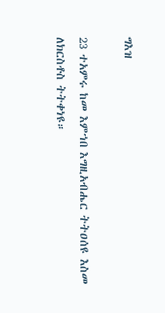ግእዝ

23 ተአምሩ ከመ እምኀበ እግዚአብሔር ትትዐሰዩ እስመ ለክርስቶስ ትትቀነዩ።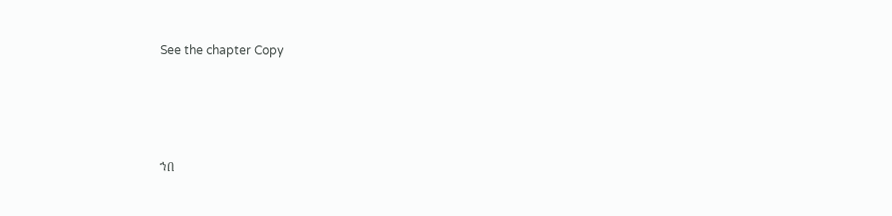See the chapter Copy




ኀበ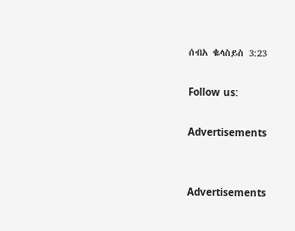ሰብአ ቈላስይስ 3:23

Follow us:

Advertisements


Advertisements